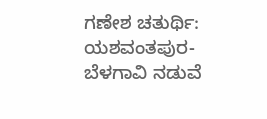ಗಣೇಶ ಚತುರ್ಥಿ: ಯಶವಂತಪುರ-ಬೆಳಗಾವಿ ನಡುವೆ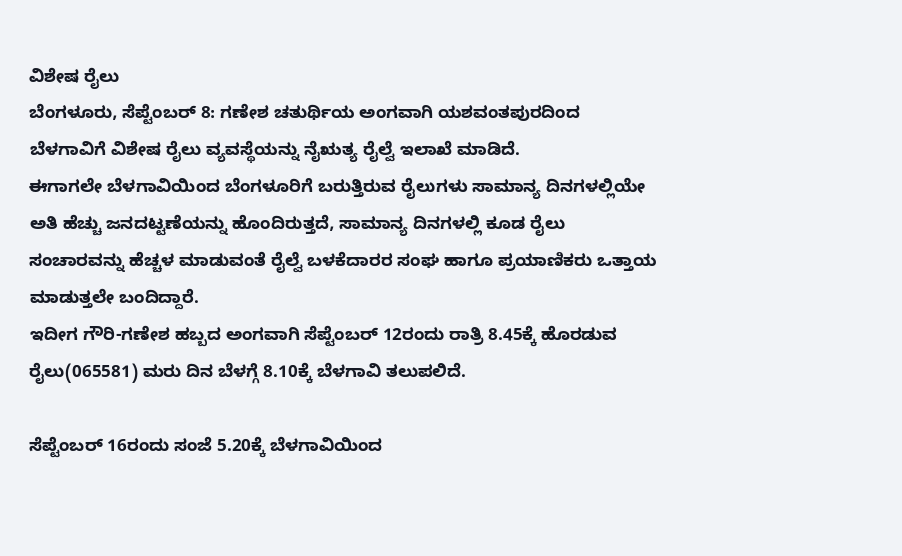ವಿಶೇಷ ರೈಲು
ಬೆಂಗಳೂರು, ಸೆಪ್ಟೆಂಬರ್ 8: ಗಣೇಶ ಚತುರ್ಥಿಯ ಅಂಗವಾಗಿ ಯಶವಂತಪುರದಿಂದ ಬೆಳಗಾವಿಗೆ ವಿಶೇಷ ರೈಲು ವ್ಯವಸ್ಥೆಯನ್ನು ನೈಋತ್ಯ ರೈಲ್ವೆ ಇಲಾಖೆ ಮಾಡಿದೆ.
ಈಗಾಗಲೇ ಬೆಳಗಾವಿಯಿಂದ ಬೆಂಗಳೂರಿಗೆ ಬರುತ್ತಿರುವ ರೈಲುಗಳು ಸಾಮಾನ್ಯ ದಿನಗಳಲ್ಲಿಯೇ ಅತಿ ಹೆಚ್ಚು ಜನದಟ್ಟಣೆಯನ್ನು ಹೊಂದಿರುತ್ತದೆ, ಸಾಮಾನ್ಯ ದಿನಗಳಲ್ಲಿ ಕೂಡ ರೈಲು ಸಂಚಾರವನ್ನು ಹೆಚ್ಚಳ ಮಾಡುವಂತೆ ರೈಲ್ವೆ ಬಳಕೆದಾರರ ಸಂಘ ಹಾಗೂ ಪ್ರಯಾಣಿಕರು ಒತ್ತಾಯ ಮಾಡುತ್ತಲೇ ಬಂದಿದ್ದಾರೆ.
ಇದೀಗ ಗೌರಿ-ಗಣೇಶ ಹಬ್ಬದ ಅಂಗವಾಗಿ ಸೆಪ್ಟೆಂಬರ್ 12ರಂದು ರಾತ್ರಿ 8.45ಕ್ಕೆ ಹೊರಡುವ ರೈಲು(065581) ಮರು ದಿನ ಬೆಳಗ್ಗೆ 8.10ಕ್ಕೆ ಬೆಳಗಾವಿ ತಲುಪಲಿದೆ.

ಸೆಪ್ಟೆಂಬರ್ 16ರಂದು ಸಂಜೆ 5.20ಕ್ಕೆ ಬೆಳಗಾವಿಯಿಂದ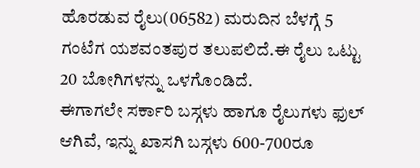ಹೊರಡುವ ರೈಲು(06582) ಮರುದಿನ ಬೆಳಗ್ಗೆ 5 ಗಂಟೆಗ ಯಶವಂತಪುರ ತಲುಪಲಿದೆ.ಈ ರೈಲು ಒಟ್ಟು 20 ಬೋಗಿಗಳನ್ನು ಒಳಗೊಂಡಿದೆ.
ಈಗಾಗಲೇ ಸರ್ಕಾರಿ ಬಸ್ಗಳು ಹಾಗೂ ರೈಲುಗಳು ಫುಲ್ ಆಗಿವೆ, ಇನ್ನು ಖಾಸಗಿ ಬಸ್ಗಳು 600-700ರೂ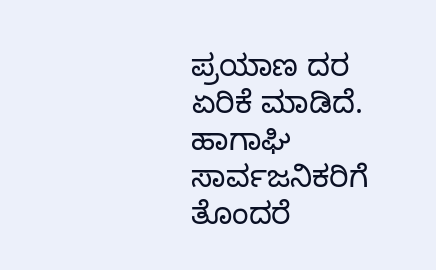ಪ್ರಯಾಣ ದರ ಏರಿಕೆ ಮಾಡಿದೆ. ಹಾಗಾಘಿ ಸಾರ್ವಜನಿಕರಿಗೆ ತೊಂದರೆ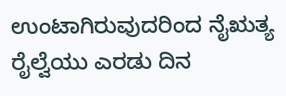ಉಂಟಾಗಿರುವುದರಿಂದ ನೈಋತ್ಯ ರೈಲ್ವೆಯು ಎರಡು ದಿನ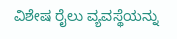ವಿಶೇಷ ರೈಲು ವ್ಯವಸ್ಥೆಯನ್ನು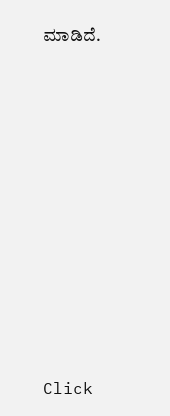ಮಾಡಿದೆ.












Click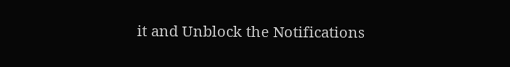it and Unblock the Notifications